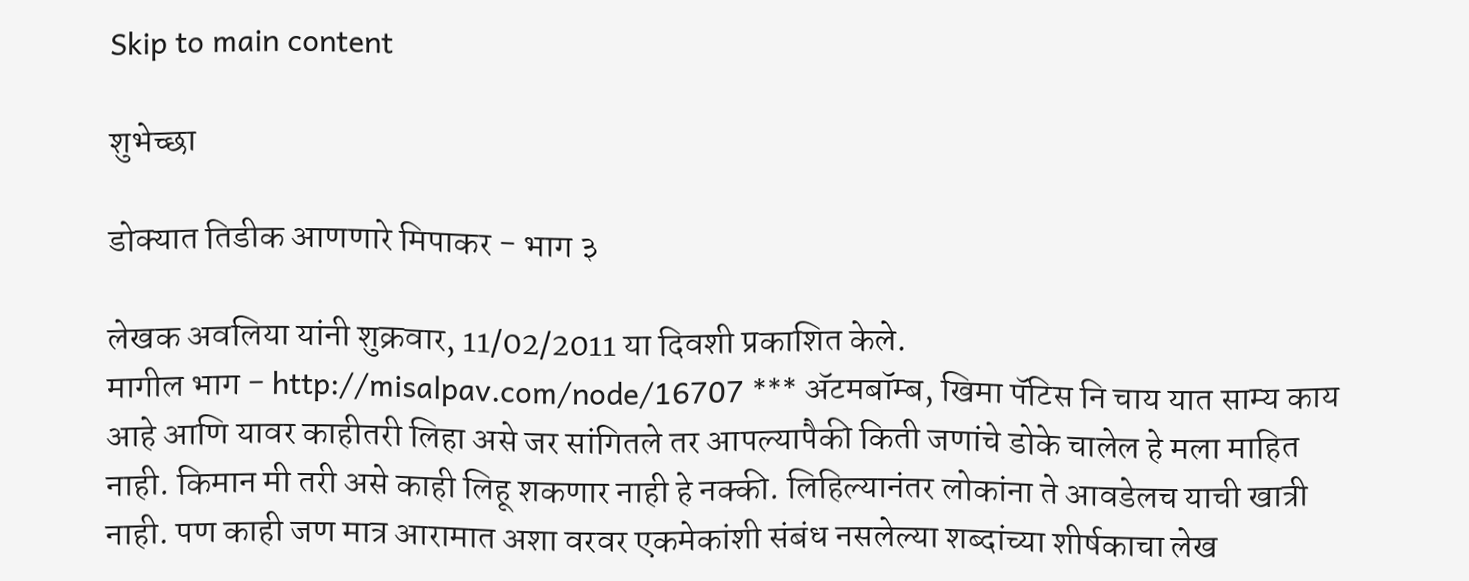Skip to main content

शुभेच्छा

डोक्यात तिडीक आणणारे मिपाकर - भाग ३

लेखक अवलिया यांनी शुक्रवार, 11/02/2011 या दिवशी प्रकाशित केले.
मागील भाग - http://misalpav.com/node/16707 *** अ‍ॅटमबॉम्ब, खिमा पॅटिस नि चाय यात साम्य काय आहे आणि यावर काहीतरी लिहा असे जर सांगितले तर आपल्यापैकी किती जणांचे डोके चालेल हे मला माहित नाही. किमान मी तरी असे काही लिहू शकणार नाही हे नक्की. लिहिल्यानंतर लोकांना ते आवडेलच याची खात्री नाही. पण काही जण मात्र आरामात अशा वरवर एकमेकांशी संबंध नसलेल्या शब्दांच्या शीर्षकाचा लेख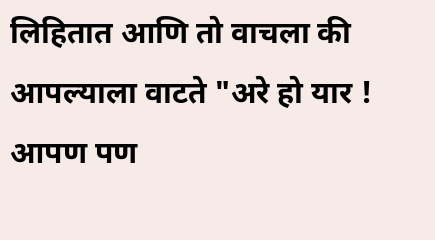लिहितात आणि तो वाचला की आपल्याला वाटते "अरे हो यार ! आपण पण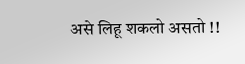असे लिहू शकलो असतो !!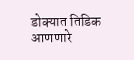डोक्यात तिडिक आणणारे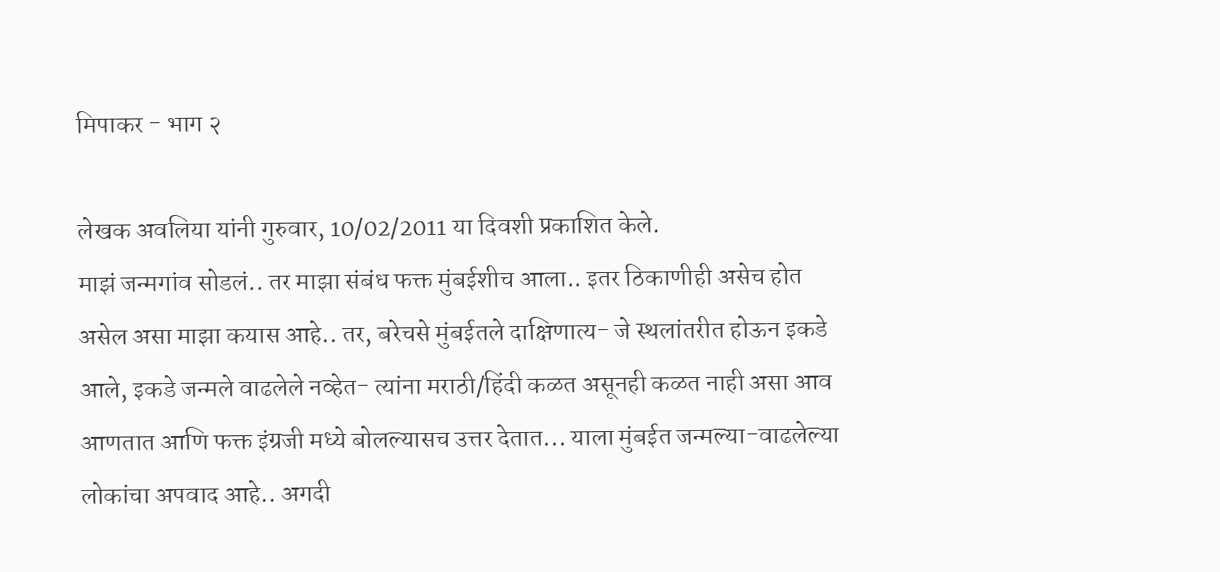मिपाकर - भाग २

लेखक अवलिया यांनी गुरुवार, 10/02/2011 या दिवशी प्रकाशित केले.
माझं जन्मगांव सोडलं.. तर माझा संबंध फक्त मुंबईशीच आला.. इतर ठिकाणीही असेच होत असेल असा माझा कयास आहे.. तर, बरेचसे मुंबईतले दाक्षिणात्य- जे स्थलांतरीत होऊन इकडे आले, इकडे जन्मले वाढलेले नव्हेत- त्यांना मराठी/हिंदी कळत असूनही कळत नाही असा आव आणतात आणि फक्त इंग्रजी मध्ये बोलल्यासच उत्तर देतात... याला मुंबईत जन्मल्या-वाढलेल्या लोकांचा अपवाद आहे.. अगदी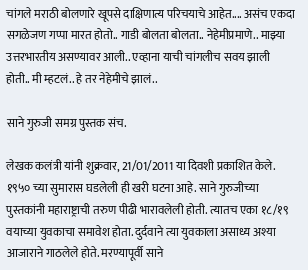चांगले मराठी बोलणारे खूपसे दाक्षिणात्य परिचयाचे आहेत.... असंच एकदा सगळेजण गप्पा मारत होतो.. गाडी बोलता बोलता.. नेहेमीप्रमाणे.. माझ्या उत्तरभारतीय असण्यावर आली.. एव्हाना याची चांगलीच सवय झाली होती.. मी म्हटलं.. हे तर नेहेमीचे झालं..

साने गुरुजी समग्र पुस्तक संच.

लेखक कलंत्री यांनी शुक्रवार, 21/01/2011 या दिवशी प्रकाशित केले.
१९५० च्या सुमारास घडलेली ही खरी घटना आहे. साने गुरुजीच्या पुस्तकांनी महाराष्ट्राची तरुण पीढी भारावलेली होती. त्यातच एका १८/१९ वयाच्या युवकाचा समावेश होता. दुर्दवाने त्या युवकाला असाध्य अश्या आजाराने गाठलेले होते. मरण्यापूर्वी साने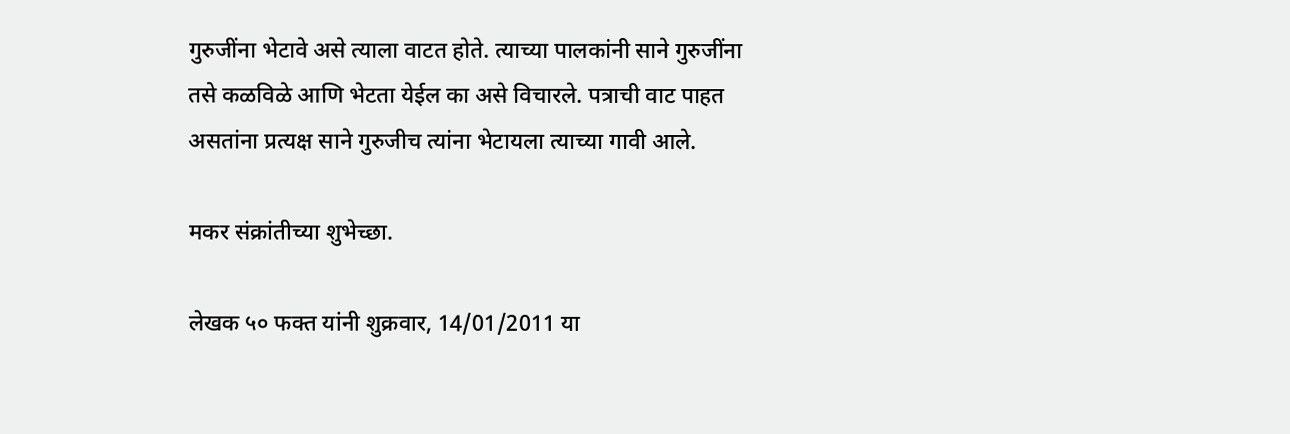गुरुजींना भेटावे असे त्याला वाटत होते. त्याच्या पालकांनी साने गुरुजींना तसे कळविळे आणि भेटता येईल का असे विचारले. पत्राची वाट पाहत असतांना प्रत्यक्ष साने गुरुजीच त्यांना भेटायला त्याच्या गावी आले.

मकर संक्रांतीच्या शुभेच्छा.

लेखक ५० फक्त यांनी शुक्रवार, 14/01/2011 या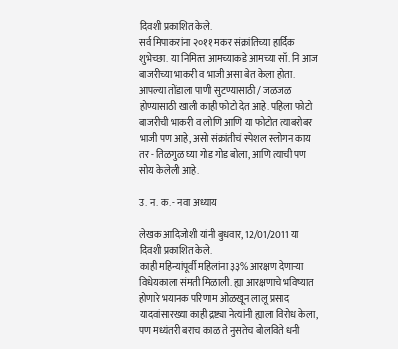दिवशी प्रकाशित केले.
सर्व मिपाकरांना २०११ मकर संक्रांतिच्या हार्दिक शुभेच्छा. या निमित्त्त आमच्याकडे आमच्या सॉ. नि आज बाजरीच्या भाकरी व भाजी असा बेत केला होता. आपल्या तोंडाला पाणी सुटण्यासाठी / जळजळ होण्यासाठी खाली काही फोटो देत आहे. पहिला फोटो बाजरीची भाकरी व लोणि आणि या फोटोत त्याबरोबर भाजी पण आहे, असो संक्रांतीचं स्पेशल स्लोगन काय तर - तिळगुळ घ्या गोड गोड बोला, आणि त्याची पण सोय केलेली आहे.

उ. न. क. - नवा अध्याय

लेखक आदिजोशी यांनी बुधवार, 12/01/2011 या दिवशी प्रकाशित केले.
काही महिन्यांपूर्वी महिलांना ३३% आरक्षण देणार्‍या विधेयकाला संमती मिळाली. ह्या आरक्षणाचे भविष्यात होणारे भयानक परिणाम ओळखून लालू प्रसाद यादवांसारख्या काही द्रष्ट्या नेत्यांनी ह्याला विरोध केला, पण मध्यंतरी बराच काळ ते नुसतेच बोलविते धनी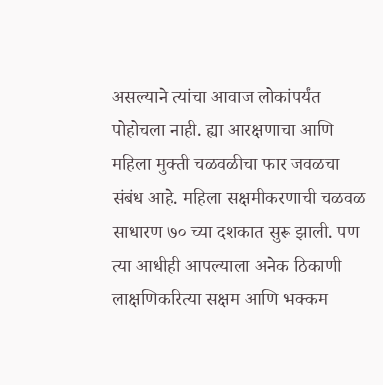असल्याने त्यांचा आवाज लोकांपर्यंत पोहोचला नाही. ह्या आरक्षणाचा आणि महिला मुक्ती चळवळीचा फार जवळचा संबंध आहे. महिला सक्षमीकरणाची चळवळ साधारण ७० च्या दशकात सुरू झाली. पण त्या आधीही आपल्याला अनेक ठिकाणी लाक्षणिकरित्या सक्षम आणि भक्कम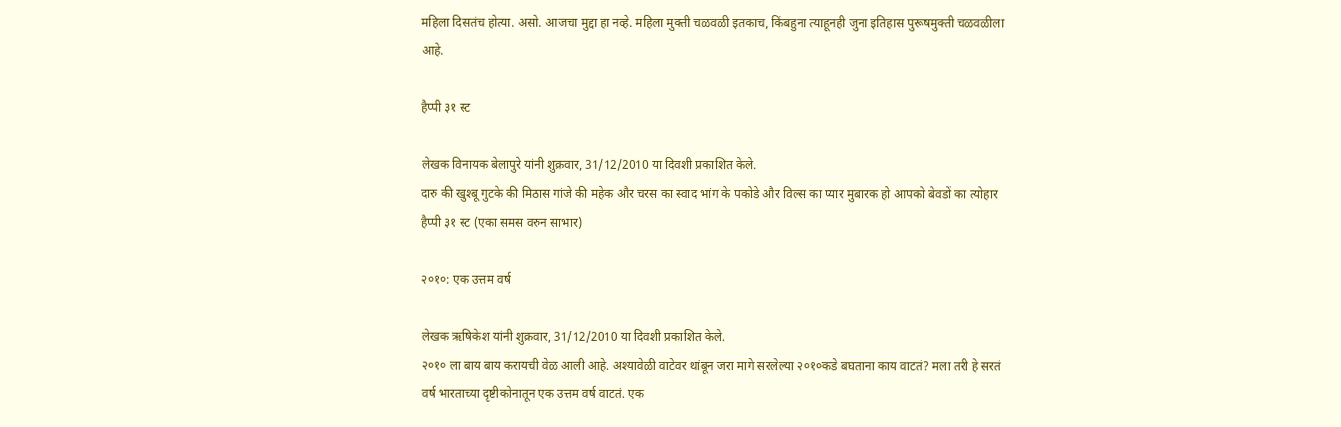महिला दिसतंच होत्या. असो. आजचा मुद्दा हा नव्हे. महिला मुक्ती चळवळी इतकाच, किंबहुना त्याहूनही जुना इतिहास पुरूषमुक्ती चळवळीला आहे.

हैप्पी ३१ स्ट

लेखक विनायक बेलापुरे यांनी शुक्रवार, 31/12/2010 या दिवशी प्रकाशित केले.
दारु की खुश्बू गुटके की मिठास गांजे की महेक और चरस का स्वाद भांग के पकोडे और विल्स का प्यार मुबारक हो आपको बेवडों का त्योहार हैप्पी ३१ स्ट (एका समस वरुन साभार)

२०१०: एक उत्तम वर्ष

लेखक ऋषिकेश यांनी शुक्रवार, 31/12/2010 या दिवशी प्रकाशित केले.
२०१० ला बाय बाय करायची वेळ आली आहे. अश्यावेळी वाटेवर थांबून जरा मागे सरलेल्या २०१०कडे बघताना काय वाटतं? मला तरी हे सरतं वर्ष भारताच्या दृष्टीकोनातून एक उत्तम वर्ष वाटतं. एक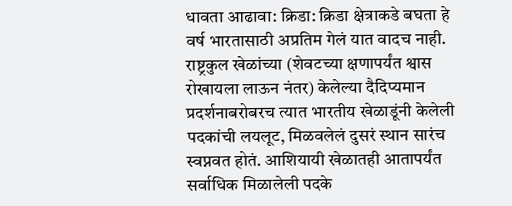धावता आढावा: क्रिडा: क्रिडा क्षेत्राकडे बघता हे वर्ष भारतासाठी अप्रतिम गेलं यात वादच नाही. राष्ट्रकुल खेळांच्या (शेवटच्या क्षणापर्यंत श्वास रोखायला लाऊन नंतर) केलेल्या दैदिप्यमान प्रदर्शनाबरोबरच त्यात भारतीय खेळाडूंनी केलेली पदकांची लयलूट, मिळवलेलं दुसरं स्थान सारंच स्वप्नवत होतं. आशियायी खेळातही आतापर्यंत सर्वाधिक मिळालेली पदके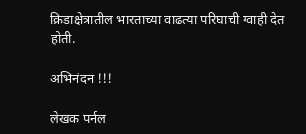क्रिडाक्षेत्रातील भारताच्या वाढत्या परिघाची ग्वाही देत होती.

अभिनंदन !!!

लेखक पर्नल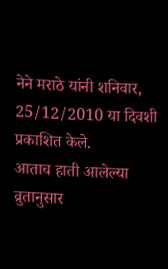नेने मराठे यांनी शनिवार, 25/12/2010 या दिवशी प्रकाशित केले.
आताच हाती आलेल्या व्रुतानुसार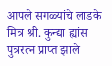आपले सगळ्यांचे लाडके मित्र श्री. कुन्द्या ह्यांस पुत्ररत्न प्राप्त झाले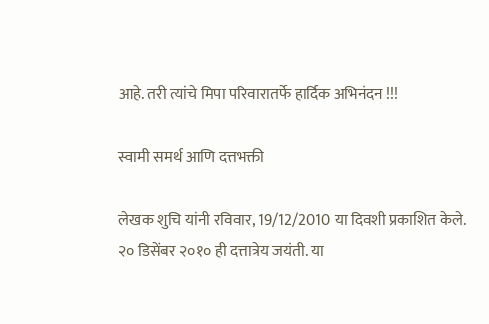आहे. तरी त्यांचे मिपा परिवारातर्फे हार्दिक अभिनंदन !!!

स्वामी समर्थ आणि दत्तभक्ती

लेखक शुचि यांनी रविवार, 19/12/2010 या दिवशी प्रकाशित केले.
२० डिसेंबर २०१० ही दत्तात्रेय जयंती. या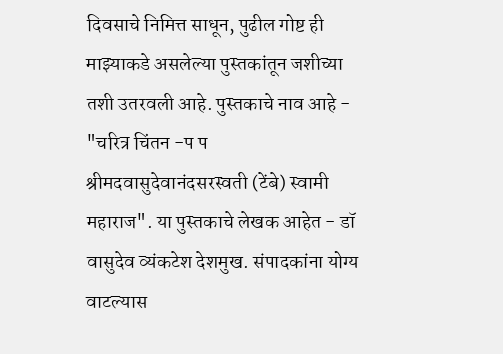दिवसाचे निमित्त साधून, पुढील गोष्ट ही माझ्याकडे असलेल्या पुस्तकांतून जशीच्या तशी उतरवली आहे. पुस्तकाचे नाव आहे - "चरित्र चिंतन -प प श्रीमदवासुदेवानंदसरस्वती (टेंबे) स्वामी महाराज". या पुस्तकाचे लेखक आहेत - डॉ वासुदेव व्यंकटेश देशमुख. संपादकांना योग्य वाटल्यास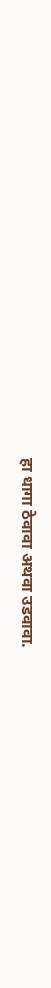हा धागा ठेवावा अथवा उडवावा.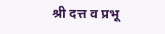श्री दत्त व प्रभू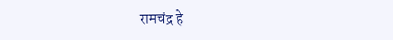रामचंद्र हे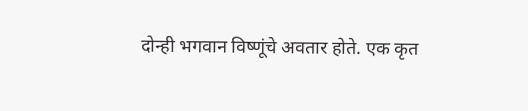दोन्ही भगवान विष्णूंचे अवतार होते. एक कृत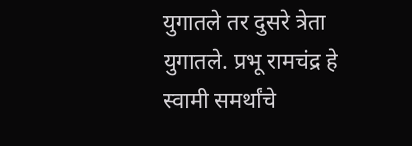युगातले तर दुसरे त्रेता युगातले. प्रभू रामचंद्र हे स्वामी समर्थांचे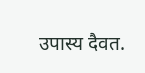उपास्य दैवत.